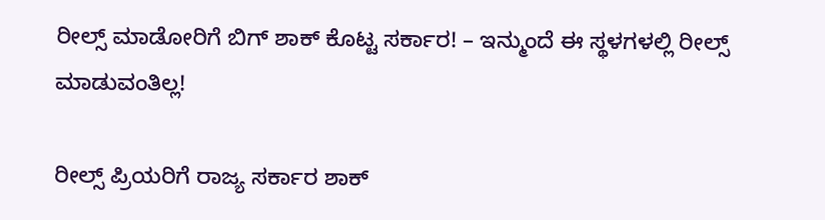ರೀಲ್ಸ್ ಮಾಡೋರಿಗೆ ಬಿಗ್ ಶಾಕ್ ಕೊಟ್ಟ ಸರ್ಕಾರ! – ಇನ್ಮುಂದೆ ಈ ಸ್ಥಳಗಳಲ್ಲಿ ರೀಲ್ಸ್ ಮಾಡುವಂತಿಲ್ಲ!

ರೀಲ್ಸ್ ಪ್ರಿಯರಿಗೆ ರಾಜ್ಯ ಸರ್ಕಾರ ಶಾಕ್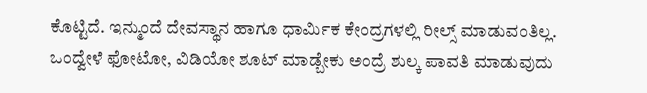ಕೊಟ್ಟಿದೆ. ಇನ್ಮುಂದೆ ದೇವಸ್ಥಾನ ಹಾಗೂ ಧಾರ್ಮಿಕ ಕೇಂದ್ರಗಳಲ್ಲಿ ರೀಲ್ಸ್ ಮಾಡುವಂತಿಲ್ಲ. ಒಂದ್ವೇಳೆ ಫೋಟೋ, ವಿಡಿಯೋ ಶೂಟ್ ಮಾಡ್ಬೇಕು ಅಂದ್ರೆ ಶುಲ್ಕ ಪಾವತಿ ಮಾಡುವುದು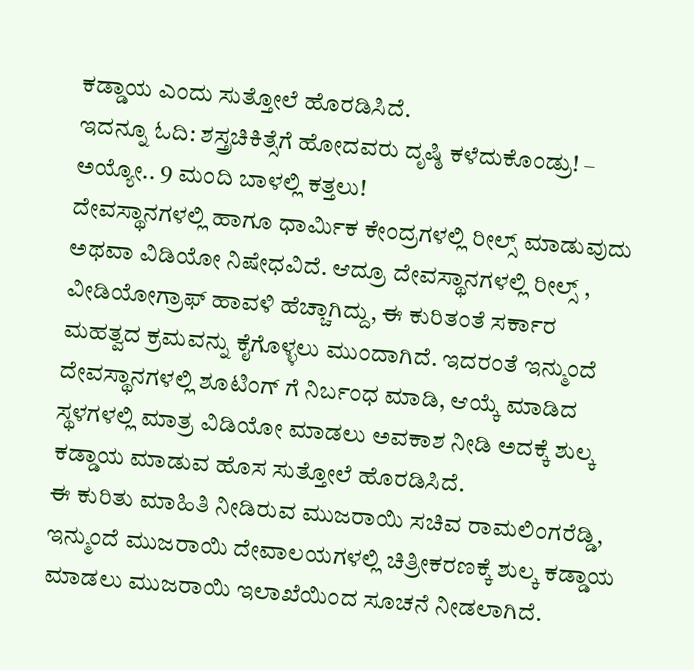ಕಡ್ಡಾಯ ಎಂದು ಸುತ್ತೋಲೆ ಹೊರಡಿಸಿದೆ.
ಇದನ್ನೂ ಓದಿ: ಶಸ್ತ್ರಚಿಕಿತ್ಸೆಗೆ ಹೋದವರು ದೃಷ್ಠಿ ಕಳೆದುಕೊಂಡ್ರು! – ಅಯ್ಯೋ.. 9 ಮಂದಿ ಬಾಳಲ್ಲಿ ಕತ್ತಲು!
ದೇವಸ್ಥಾನಗಳಲ್ಲಿ ಹಾಗೂ ಧಾರ್ಮಿಕ ಕೇಂದ್ರಗಳಲ್ಲಿ ರೀಲ್ಸ್ ಮಾಡುವುದು ಅಥವಾ ವಿಡಿಯೋ ನಿಷೇಧವಿದೆ. ಆದ್ರೂ ದೇವಸ್ಥಾನಗಳಲ್ಲಿ ರೀಲ್ಸ್ , ವೀಡಿಯೋಗ್ರಾಫ್ ಹಾವಳಿ ಹೆಚ್ಚಾಗಿದ್ದು, ಈ ಕುರಿತಂತೆ ಸರ್ಕಾರ ಮಹತ್ವದ ಕ್ರಮವನ್ನು ಕೈಗೊಳ್ಳಲು ಮುಂದಾಗಿದೆ. ಇದರಂತೆ ಇನ್ಮುಂದೆ ದೇವಸ್ಥಾನಗಳಲ್ಲಿ ಶೂಟಿಂಗ್ ಗೆ ನಿರ್ಬಂಧ ಮಾಡಿ, ಆಯ್ಕೆ ಮಾಡಿದ ಸ್ಥಳಗಳಲ್ಲಿ ಮಾತ್ರ ವಿಡಿಯೋ ಮಾಡಲು ಅವಕಾಶ ನೀಡಿ ಅದಕ್ಕೆ ಶುಲ್ಕ ಕಡ್ಡಾಯ ಮಾಡುವ ಹೊಸ ಸುತ್ತೋಲೆ ಹೊರಡಿಸಿದೆ.
ಈ ಕುರಿತು ಮಾಹಿತಿ ನೀಡಿರುವ ಮುಜರಾಯಿ ಸಚಿವ ರಾಮಲಿಂಗರೆಡ್ಡಿ, ಇನ್ಮುಂದೆ ಮುಜರಾಯಿ ದೇವಾಲಯಗಳಲ್ಲಿ ಚಿತ್ರೀಕರಣಕ್ಕೆ ಶುಲ್ಕ ಕಡ್ಡಾಯ ಮಾಡಲು ಮುಜರಾಯಿ ಇಲಾಖೆಯಿಂದ ಸೂಚನೆ ನೀಡಲಾಗಿದೆ.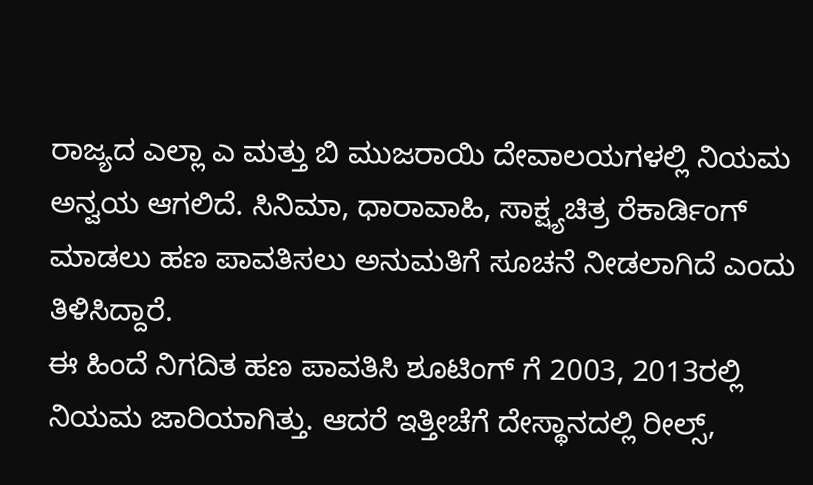ರಾಜ್ಯದ ಎಲ್ಲಾ ಎ ಮತ್ತು ಬಿ ಮುಜರಾಯಿ ದೇವಾಲಯಗಳಲ್ಲಿ ನಿಯಮ ಅನ್ವಯ ಆಗಲಿದೆ. ಸಿನಿಮಾ, ಧಾರಾವಾಹಿ, ಸಾಕ್ಷ್ಯಚಿತ್ರ ರೆಕಾರ್ಡಿಂಗ್ ಮಾಡಲು ಹಣ ಪಾವತಿಸಲು ಅನುಮತಿಗೆ ಸೂಚನೆ ನೀಡಲಾಗಿದೆ ಎಂದು ತಿಳಿಸಿದ್ದಾರೆ.
ಈ ಹಿಂದೆ ನಿಗದಿತ ಹಣ ಪಾವತಿಸಿ ಶೂಟಿಂಗ್ ಗೆ 2003, 2013ರಲ್ಲಿ ನಿಯಮ ಜಾರಿಯಾಗಿತ್ತು. ಆದರೆ ಇತ್ತೀಚೆಗೆ ದೇಸ್ಥಾನದಲ್ಲಿ ರೀಲ್ಸ್,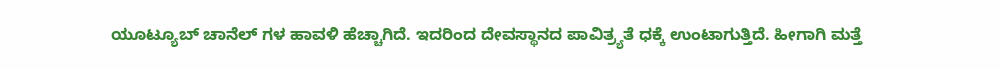ಯೂಟ್ಯೂಬ್ ಚಾನೆಲ್ ಗಳ ಹಾವಳಿ ಹೆಚ್ಚಾಗಿದೆ. ಇದರಿಂದ ದೇವಸ್ಥಾನದ ಪಾವಿತ್ರ್ಯತೆ ಧಕ್ಕೆ ಉಂಟಾಗುತ್ತಿದೆ. ಹೀಗಾಗಿ ಮತ್ತೆ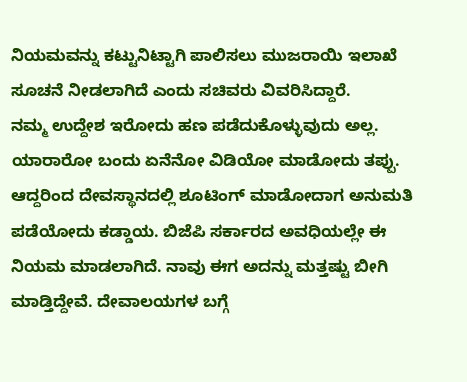ನಿಯಮವನ್ನು ಕಟ್ಟುನಿಟ್ಟಾಗಿ ಪಾಲಿಸಲು ಮುಜರಾಯಿ ಇಲಾಖೆ ಸೂಚನೆ ನೀಡಲಾಗಿದೆ ಎಂದು ಸಚಿವರು ವಿವರಿಸಿದ್ದಾರೆ.
ನಮ್ಮ ಉದ್ದೇಶ ಇರೋದು ಹಣ ಪಡೆದುಕೊಳ್ಳುವುದು ಅಲ್ಲ. ಯಾರಾರೋ ಬಂದು ಏನೆನೋ ವಿಡಿಯೋ ಮಾಡೋದು ತಪ್ಪು. ಆದ್ದರಿಂದ ದೇವಸ್ಥಾನದಲ್ಲಿ ಶೂಟಿಂಗ್ ಮಾಡೋದಾಗ ಅನುಮತಿ ಪಡೆಯೋದು ಕಡ್ಡಾಯ. ಬಿಜೆಪಿ ಸರ್ಕಾರದ ಅವಧಿಯಲ್ಲೇ ಈ ನಿಯಮ ಮಾಡಲಾಗಿದೆ. ನಾವು ಈಗ ಅದನ್ನು ಮತ್ತಷ್ಟು ಬೀಗಿ ಮಾಡ್ತಿದ್ದೇವೆ. ದೇವಾಲಯಗಳ ಬಗ್ಗೆ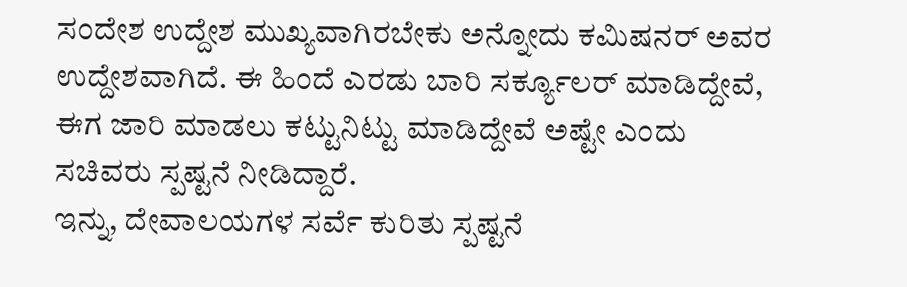ಸಂದೇಶ ಉದ್ದೇಶ ಮುಖ್ಯವಾಗಿರಬೇಕು ಅನ್ನೋದು ಕಮಿಷನರ್ ಅವರ ಉದ್ದೇಶವಾಗಿದೆ. ಈ ಹಿಂದೆ ಎರಡು ಬಾರಿ ಸರ್ಕ್ಯೂಲರ್ ಮಾಡಿದ್ದೇವೆ, ಈಗ ಜಾರಿ ಮಾಡಲು ಕಟ್ಟುನಿಟ್ಟು ಮಾಡಿದ್ದೇವೆ ಅಷ್ಟೇ ಎಂದು ಸಚಿವರು ಸ್ಪಷ್ಟನೆ ನೀಡಿದ್ದಾರೆ.
ಇನ್ನು, ದೇವಾಲಯಗಳ ಸರ್ವೆ ಕುರಿತು ಸ್ಪಷ್ಟನೆ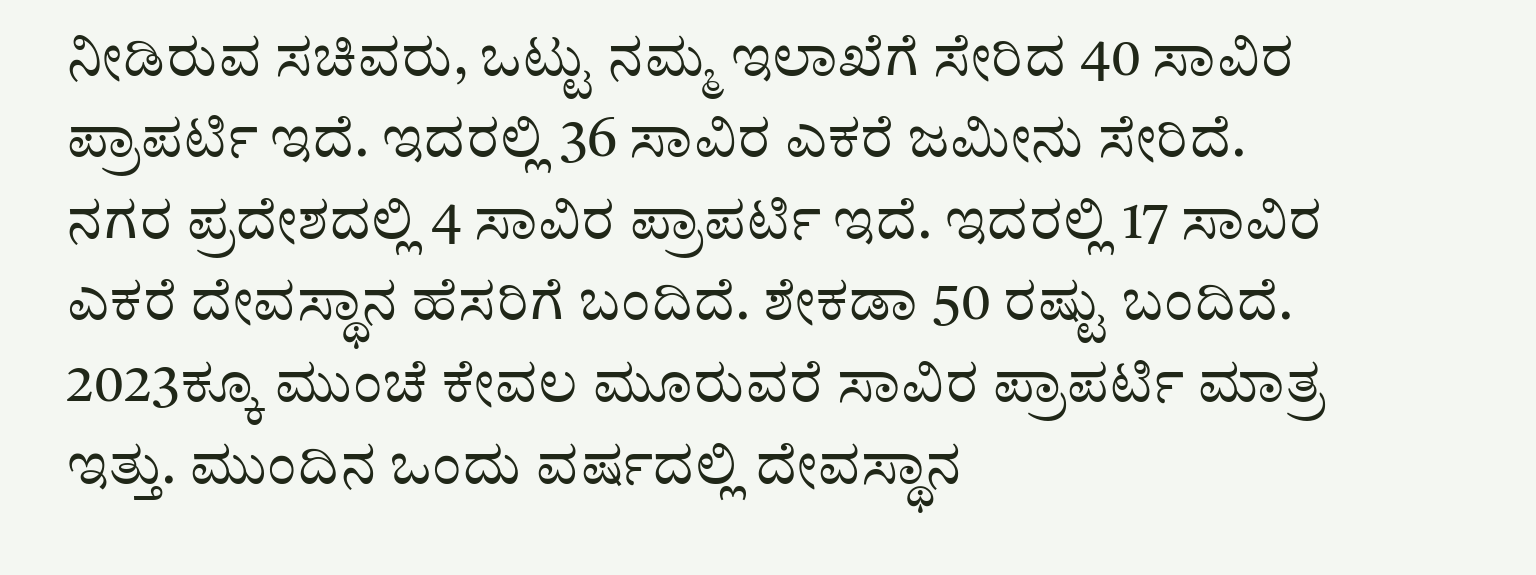ನೀಡಿರುವ ಸಚಿವರು, ಒಟ್ಟು ನಮ್ಮ ಇಲಾಖೆಗೆ ಸೇರಿದ 40 ಸಾವಿರ ಪ್ರಾಪರ್ಟಿ ಇದೆ. ಇದರಲ್ಲಿ 36 ಸಾವಿರ ಎಕರೆ ಜಮೀನು ಸೇರಿದೆ. ನಗರ ಪ್ರದೇಶದಲ್ಲಿ 4 ಸಾವಿರ ಪ್ರಾಪರ್ಟಿ ಇದೆ. ಇದರಲ್ಲಿ 17 ಸಾವಿರ ಎಕರೆ ದೇವಸ್ಥಾನ ಹೆಸರಿಗೆ ಬಂದಿದೆ. ಶೇಕಡಾ 50 ರಷ್ಟು ಬಂದಿದೆ. 2023ಕ್ಕೂ ಮುಂಚೆ ಕೇವಲ ಮೂರುವರೆ ಸಾವಿರ ಪ್ರಾಪರ್ಟಿ ಮಾತ್ರ ಇತ್ತು. ಮುಂದಿನ ಒಂದು ವರ್ಷದಲ್ಲಿ ದೇವಸ್ಥಾನ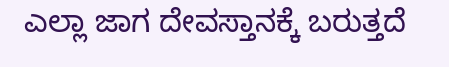ಎಲ್ಲಾ ಜಾಗ ದೇವಸ್ತಾನಕ್ಕೆ ಬರುತ್ತದೆ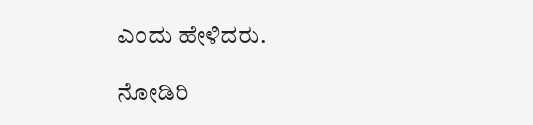ಎಂದು ಹೇಳಿದರು.

ನೋಡಿರಿ